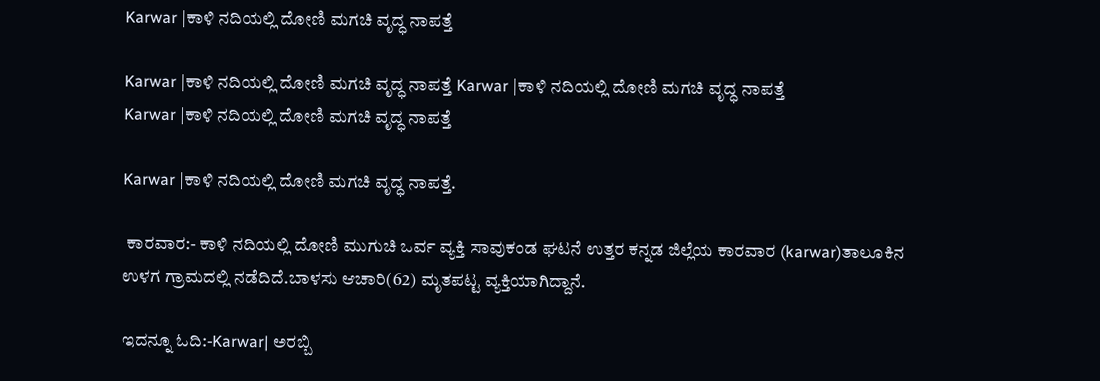Karwar |ಕಾಳಿ ನದಿಯಲ್ಲಿ ದೋಣಿ ಮಗಚಿ ವೃದ್ಧ ನಾಪತ್ತೆ

Karwar |ಕಾಳಿ ನದಿಯಲ್ಲಿ ದೋಣಿ ಮಗಚಿ ವೃದ್ಧ ನಾಪತ್ತೆ Karwar |ಕಾಳಿ ನದಿಯಲ್ಲಿ ದೋಣಿ ಮಗಚಿ ವೃದ್ಧ ನಾಪತ್ತೆ
Karwar |ಕಾಳಿ ನದಿಯಲ್ಲಿ ದೋಣಿ ಮಗಚಿ ವೃದ್ಧ ನಾಪತ್ತೆ

Karwar |ಕಾಳಿ ನದಿಯಲ್ಲಿ ದೋಣಿ ಮಗಚಿ ವೃದ್ಧ ನಾಪತ್ತೆ.

 ಕಾರವಾರ:- ಕಾಳಿ ನದಿಯಲ್ಲಿ ದೋಣಿ ಮುಗುಚಿ ಒರ್ವ ವ್ಯಕ್ತಿ ಸಾವುಕಂಡ ಘಟನೆ ಉತ್ತರ ಕನ್ನಡ ಜಿಲ್ಲೆಯ ಕಾರವಾರ (karwar)ತಾಲೂಕಿನ ಉಳಗ ಗ್ರಾಮದಲ್ಲಿ ನಡೆದಿದೆ.ಬಾಳಸು ಆಚಾರಿ(62) ಮೃತಪಟ್ಟ ವ್ಯಕ್ತಿಯಾಗಿದ್ದಾನೆ.

ಇದನ್ನೂ ಓದಿ:-Karwar| ಅರಬ್ಬಿ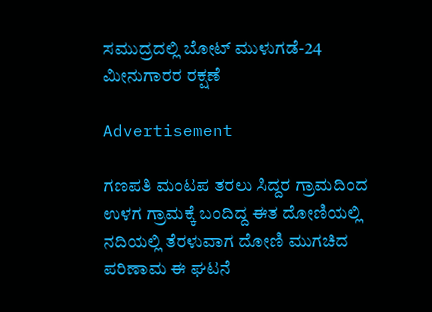ಸಮುದ್ರದಲ್ಲಿ ಬೋಟ್ ಮುಳುಗಡೆ-24 ಮೀನುಗಾರರ ರಕ್ಷಣೆ

Advertisement

ಗಣಪತಿ ಮಂಟಪ ತರಲು ಸಿದ್ದರ ಗ್ರಾಮದಿಂದ ಉಳಗ ಗ್ರಾಮಕ್ಕೆ ಬಂದಿದ್ದ ಈತ ದೋಣಿಯಲ್ಲಿ ನದಿಯಲ್ಲಿ ತೆರಳುವಾಗ ದೋಣಿ ಮುಗಚಿದ ಪರಿಣಾಮ ಈ ಘಟನೆ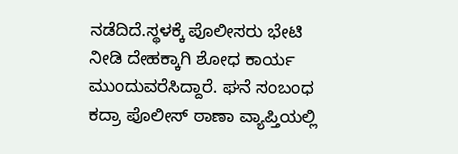ನಡೆದಿದೆ.ಸ್ಥಳಕ್ಕೆ ಪೊಲೀಸರು ಭೇಟಿ ನೀಡಿ ದೇಹಕ್ಕಾಗಿ ಶೋಧ ಕಾರ್ಯ ಮುಂದುವರೆಸಿದ್ದಾರೆ. ಘನೆ ಸಂಬಂಧ ಕದ್ರಾ ಪೊಲೀಸ್ ಠಾಣಾ ವ್ಯಾಪ್ತಿಯಲ್ಲಿ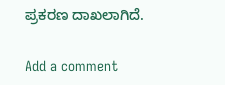ಪ್ರಕರಣ ದಾಖಲಾಗಿದೆ.

Add a comment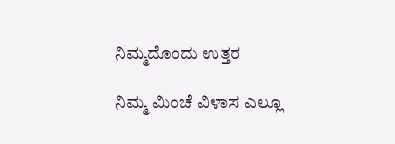ನಿಮ್ಮದೊಂದು ಉತ್ತರ

ನಿಮ್ಮ ಮಿಂಚೆ ವಿಳಾಸ ಎಲ್ಲೂ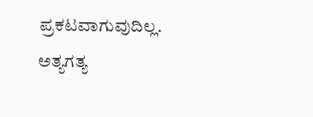ಪ್ರಕಟವಾಗುವುದಿಲ್ಲ. ಅತ್ಯಗತ್ಯ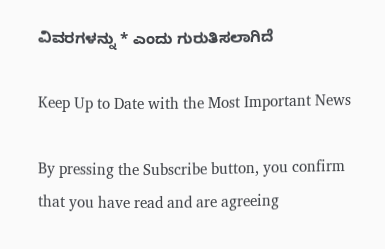ವಿವರಗಳನ್ನು * ಎಂದು ಗುರುತಿಸಲಾಗಿದೆ

Keep Up to Date with the Most Important News

By pressing the Subscribe button, you confirm that you have read and are agreeing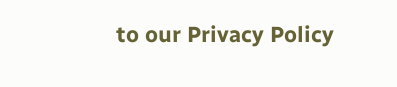to our Privacy Policy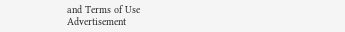and Terms of Use
Advertisement